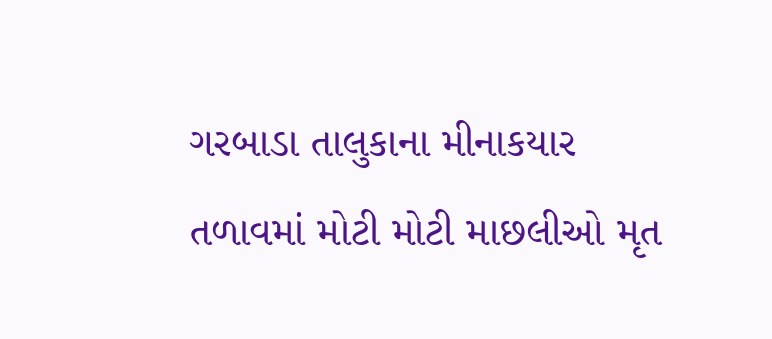ગરબાડા તાલુકાના મીનાકયાર તળાવમાં મોટી મોટી માછલીઓ મૃત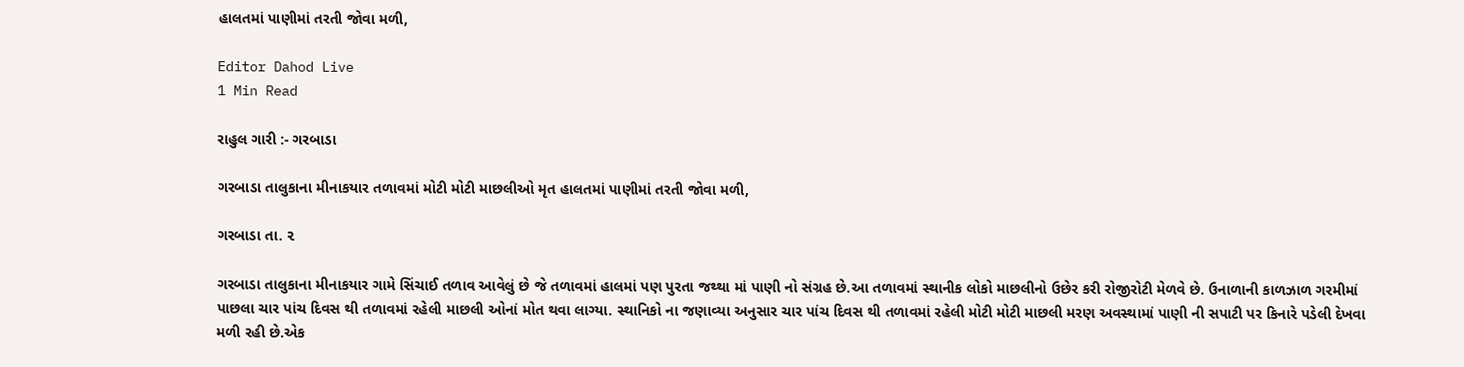હાલતમાં પાણીમાં તરતી જોવા મળી,

Editor Dahod Live
1 Min Read

રાહુલ ગારી :- ગરબાડા

ગરબાડા તાલુકાના મીનાકયાર તળાવમાં મોટી મોટી માછલીઓ મૃત હાલતમાં પાણીમાં તરતી જોવા મળી,

ગરબાડા તા. ૨

ગરબાડા તાલુકાના મીનાકયાર ગામે સિંચાઈ તળાવ આવેલું છે જે તળાવમાં હાલમાં પણ પુરતા જથ્થા માં પાણી નો સંગ્રહ છે.આ તળાવમાં સ્થાનીક લોકો માછલીનો ઉછેર કરી રોજીરોટી મેળવે છે. ઉનાળાની કાળઝાળ ગરમીમાં પાછલા ચાર પાંચ દિવસ થી તળાવમાં રહેલી માછલી ઓનાં મોત થવા લાગ્યા. સ્થાનિકો ના જણાવ્યા અનુસાર ચાર પાંચ દિવસ થી તળાવમાં રહેલી મોટી મોટી માછલી મરણ અવસ્થામાં પાણી ની સપાટી પર કિનારે પડેલી દેખવા મળી રહી છે.એક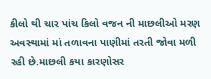કીલો થી ચાર પાંચ કિલો વજન ની માછલીઓ મરણ અવસ્થામાં માં તળાવના પાણીમાં તરતી જોવા મળી રહી છે.માછલી કયા કારણોસર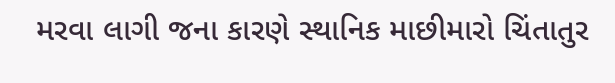મરવા લાગી જના કારણે સ્થાનિક માછીમારો ચિંતાતુર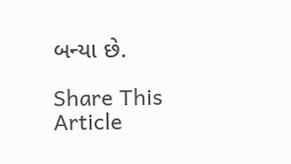બન્યા છે.

Share This Article